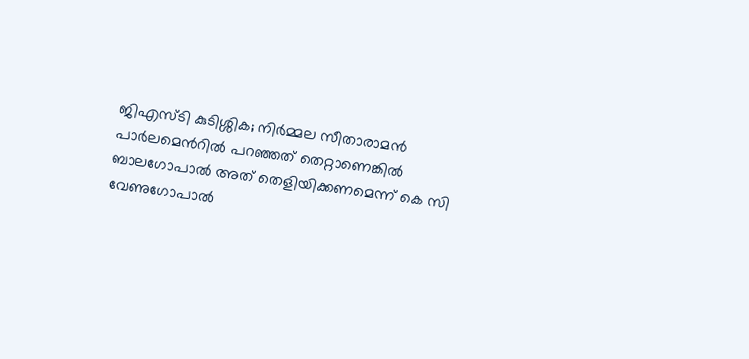ജിഎസ്ടി കുടിശ്ശിക; നിർമ്മല സീതാരാമൻ പാർലമെൻറിൽ പറഞ്ഞത് തെറ്റാണെങ്കിൽ ബാലഗോപാൽ അത് തെളിയിക്കണമെന്ന് കെ സി വേണുഗോപാൽ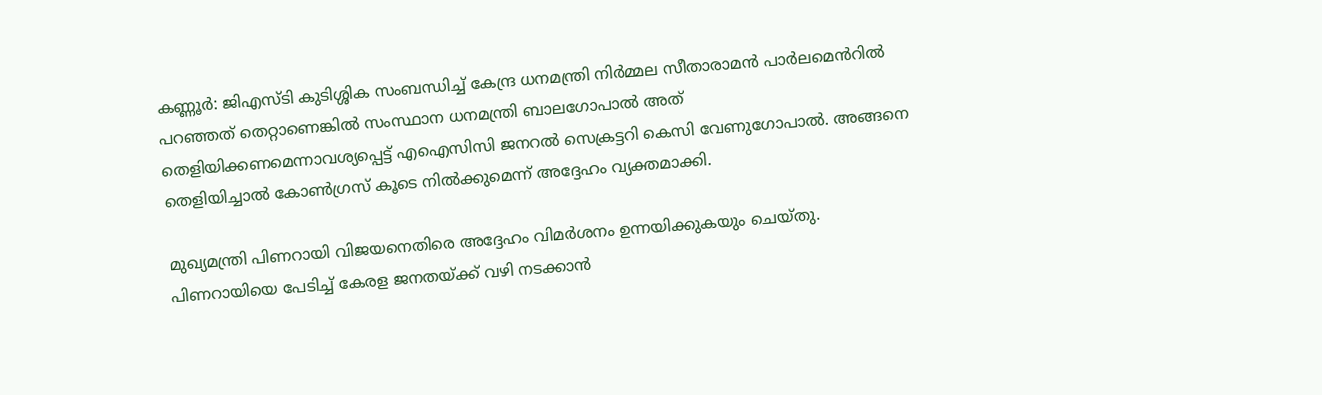കണ്ണൂർ: ജിഎസ്ടി കുടിശ്ശിക സംബന്ധിച്ച് കേന്ദ്ര ധനമന്ത്രി നിർമ്മല സീതാരാമൻ പാർലമെൻറിൽ പറഞ്ഞത് തെറ്റാണെങ്കിൽ സംസ്ഥാന ധനമന്ത്രി ബാലഗോപാൽ അത് തെളിയിക്കണമെന്നാവശ്യപ്പെട്ട് എഐസിസി ജനറൽ സെക്രട്ടറി കെസി വേണുഗോപാൽ. അങ്ങനെ തെളിയിച്ചാൽ കോൺഗ്രസ് കൂടെ നിൽക്കുമെന്ന് അദ്ദേഹം വ്യക്തമാക്കി.

മുഖ്യമന്ത്രി പിണറായി വിജയനെതിരെ അദ്ദേഹം വിമർശനം ഉന്നയിക്കുകയും ചെയ്തു. പിണറായിയെ പേടിച്ച് കേരള ജനതയ്ക്ക് വഴി നടക്കാൻ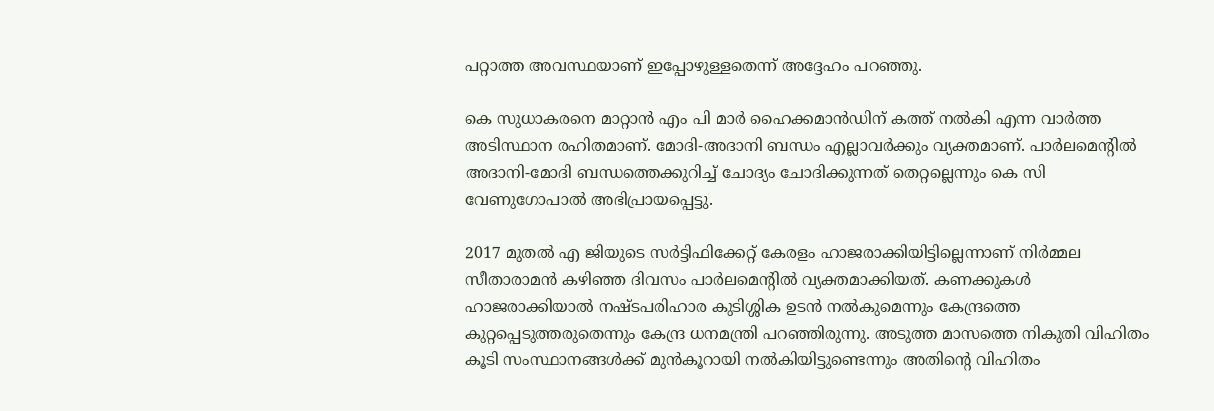പറ്റാത്ത അവസ്ഥയാണ് ഇപ്പോഴുള്ളതെന്ന് അദ്ദേഹം പറഞ്ഞു.

കെ സുധാകരനെ മാറ്റാൻ എം പി മാർ ഹൈക്കമാൻഡിന് കത്ത് നൽകി എന്ന വാർത്ത അടിസ്ഥാന രഹിതമാണ്. മോദി-അദാനി ബന്ധം എല്ലാവർക്കും വ്യക്തമാണ്. പാർലമെന്റിൽ അദാനി-മോദി ബന്ധത്തെക്കുറിച്ച് ചോദ്യം ചോദിക്കുന്നത് തെറ്റല്ലെന്നും കെ സി വേണുഗോപാൽ അഭിപ്രായപ്പെട്ടു.

2017 മുതൽ എ ജിയുടെ സർട്ടിഫിക്കേറ്റ് കേരളം ഹാജരാക്കിയിട്ടില്ലെന്നാണ് നിർമ്മല സീതാരാമൻ കഴിഞ്ഞ ദിവസം പാർലമെന്റിൽ വ്യക്തമാക്കിയത്. കണക്കുകൾ ഹാജരാക്കിയാൽ നഷ്ടപരിഹാര കുടിശ്ശിക ഉടൻ നൽകുമെന്നും കേന്ദ്രത്തെ കുറ്റപ്പെടുത്തരുതെന്നും കേന്ദ്ര ധനമന്ത്രി പറഞ്ഞിരുന്നു. അടുത്ത മാസത്തെ നികുതി വിഹിതം കൂടി സംസ്ഥാനങ്ങൾക്ക് മുൻകൂറായി നൽകിയിട്ടുണ്ടെന്നും അതിന്റെ വിഹിതം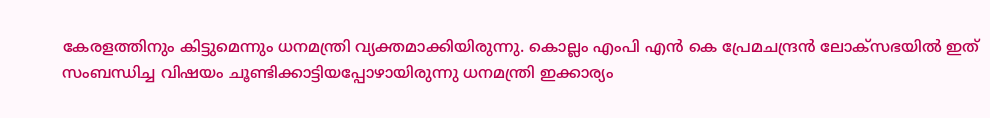കേരളത്തിനും കിട്ടുമെന്നും ധനമന്ത്രി വ്യക്തമാക്കിയിരുന്നു. കൊല്ലം എംപി എൻ കെ പ്രേമചന്ദ്രൻ ലോക്‌സഭയിൽ ഇത് സംബന്ധിച്ച വിഷയം ചൂണ്ടിക്കാട്ടിയപ്പോഴായിരുന്നു ധനമന്ത്രി ഇക്കാര്യം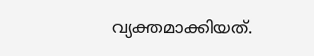വ്യക്തമാക്കിയത്.